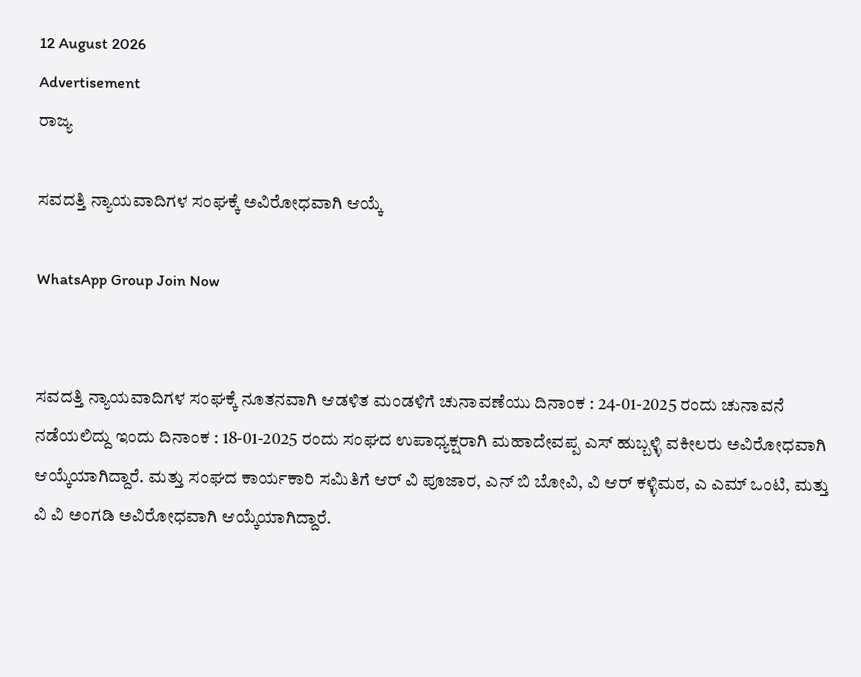12 August 2026
Advertisement
ರಾಜ್ಯ

ಸವದತ್ತಿ ನ್ಯಾಯವಾದಿಗಳ ಸಂಘಕ್ಕೆ ಅವಿರೋಧವಾಗಿ ಆಯ್ಕೆ

WhatsApp Group Join Now


ಸವದತ್ತಿ ನ್ಯಾಯವಾದಿಗಳ ಸಂಘಕ್ಕೆ ನೂತನವಾಗಿ ಆಡಳಿತ ಮಂಡಳಿಗೆ ಚುನಾವಣೆಯು ದಿನಾಂಕ : 24-01-2025 ರಂದು ಚುನಾವನೆ ನಡೆಯಲಿದ್ದು ಇಂದು ದಿನಾಂಕ : 18-01-2025 ರಂದು ಸಂಘದ ಉಪಾಧ್ಯಕ್ಷರಾಗಿ ಮಹಾದೇವಪ್ಪ ಎಸ್‌ ಹುಬ್ಬಳ್ಳಿ ವಕೀಲರು ಅವಿರೋಧವಾಗಿ ಆಯ್ಕೆಯಾಗಿದ್ದಾರೆ. ಮತ್ತು ಸಂಘದ ಕಾರ್ಯಕಾರಿ ಸಮಿತಿಗೆ ಆರ್‌ ವಿ ಪೂಜಾರ, ಎನ್‌ ಬಿ ಬೋವಿ, ವಿ ಆರ್‌ ಕಳ್ಳಿಮಠ, ಎ ಎಮ್‌ ಒಂಟಿ, ಮತ್ತು ವಿ ವಿ ಅಂಗಡಿ ಅವಿರೋಧವಾಗಿ ಆಯ್ಕೆಯಾಗಿದ್ದಾರೆ.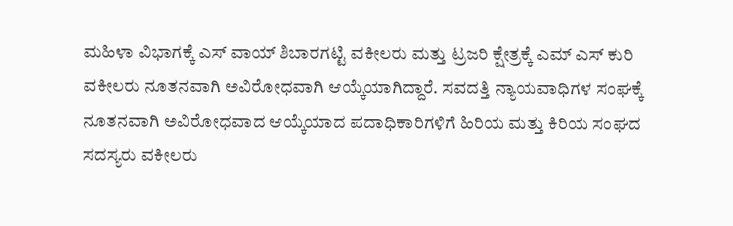ಮಹಿಳಾ ವಿಭಾಗಕ್ಕೆ ಎಸ್‌ ವಾಯ್‌ ಶಿಬಾರಗಟ್ಟಿ ವಕೀಲರು ಮತ್ತು ಟ್ರಜರಿ ಕ್ಷೇತ್ರಕ್ಕೆ ಎಮ್‌ ಎಸ್‌ ಕುರಿ ವಕೀಲರು ನೂತನವಾಗಿ ಅವಿರೋಧವಾಗಿ ಆಯ್ಕೆಯಾಗಿದ್ದಾರೆ. ಸವದತ್ತಿ ನ್ಯಾಯವಾಧಿಗಳ ಸಂಘಕ್ಕೆ ನೂತನವಾಗಿ ಅವಿರೋಧವಾದ ಆಯ್ಕೆಯಾದ ಪದಾಧಿಕಾರಿಗಳಿಗೆ ಹಿರಿಯ ಮತ್ತು ಕಿರಿಯ ಸಂಘದ ಸದಸ್ಯರು ವಕೀಲರು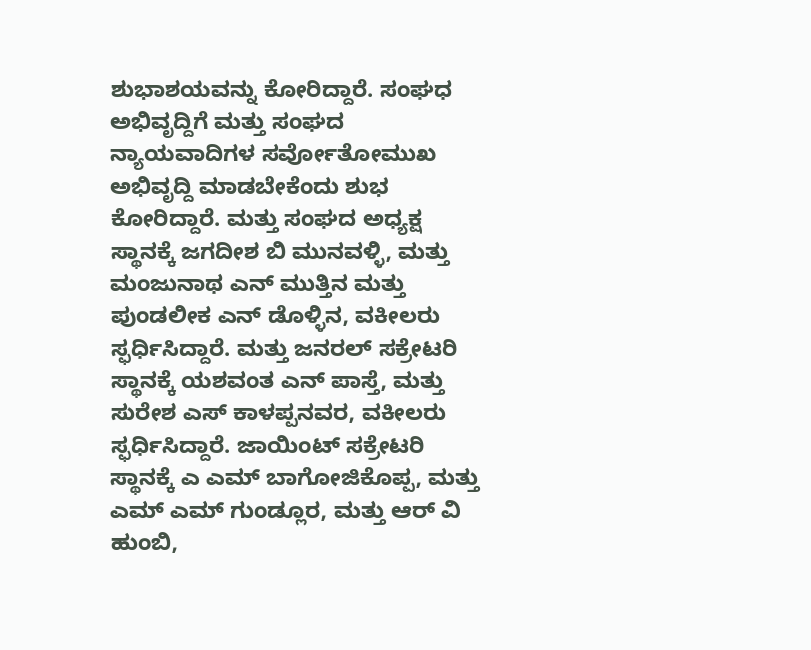ಶುಭಾಶಯವನ್ನು ಕೋರಿದ್ದಾರೆ. ಸಂಘಧ ಅಭಿವೃದ್ದಿಗೆ ಮತ್ತು ಸಂಘದ ನ್ಯಾಯವಾದಿಗಳ ಸರ್ವೋತೋಮುಖ ಅಭಿವೃದ್ದಿ ಮಾಡಬೇಕೆಂದು ಶುಭ ಕೋರಿದ್ದಾರೆ. ಮತ್ತು ಸಂಘದ ಅಧ್ಯಕ್ಷ ಸ್ಥಾನಕ್ಕೆ ಜಗದೀಶ ಬಿ ಮುನವಳ್ಳಿ, ಮತ್ತು ಮಂಜುನಾಥ ಎನ್‌ ಮುತ್ತಿನ ಮತ್ತು ಪುಂಡಲೀಕ ಎನ್‌ ಡೊಳ್ಳಿನ, ವಕೀಲರು ಸ್ಫರ್ಧಿಸಿದ್ದಾರೆ. ಮತ್ತು ಜನರಲ್‌ ಸಕ್ರೇಟರಿ ಸ್ಥಾನಕ್ಕೆ ಯಶವಂತ ಎನ್‌ ಪಾಸ್ತೆ, ಮತ್ತು ಸುರೇಶ ಎಸ್‌ ಕಾಳಪ್ಪನವರ, ವಕೀಲರು ಸ್ಫರ್ಧಿಸಿದ್ದಾರೆ. ಜಾಯಿಂಟ್‌ ಸಕ್ರೇಟರಿ ಸ್ಥಾನಕ್ಕೆ ಎ ಎಮ್‌ ಬಾಗೋಜಿಕೊಪ್ಪ, ಮತ್ತು ಎಮ್‌ ಎಮ್‌ ಗುಂಡ್ಲೂರ, ಮತ್ತು ಆರ್‌ ವಿ ಹುಂಬಿ,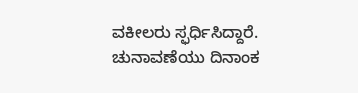ವಕೀಲರು ಸ್ಫರ್ಧಿಸಿದ್ದಾರೆ. ಚುನಾವಣೆಯು ದಿನಾಂಕ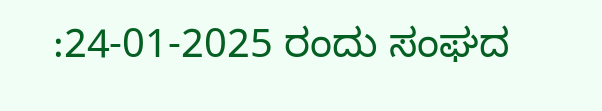:24-01-2025 ರಂದು ಸಂಘದ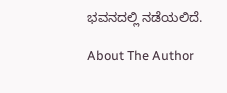ಭವನದಲ್ಲಿ ನಡೆಯಲಿದೆ.

About The Author